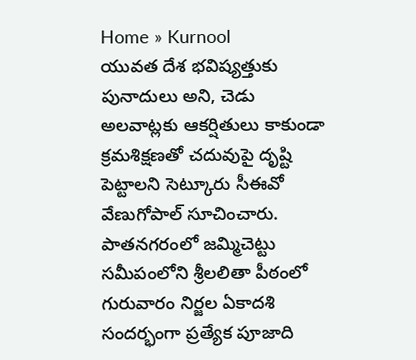Home » Kurnool
యువత దేశ భవిష్యత్తుకు పునాదులు అని, చెడు అలవాట్లకు ఆకర్షితులు కాకుండా క్రమశిక్షణతో చదువుపై దృష్టి పెట్టాలని సెట్కూరు సీఈవో వేణుగోపాల్ సూచించారు.
పాతనగరంలో జమ్మిచెట్టు సమీపంలోని శ్రీలలితా పీఠంలో గురువారం నిర్జల ఏకాదశి సందర్భంగా ప్రత్యేక పూజాది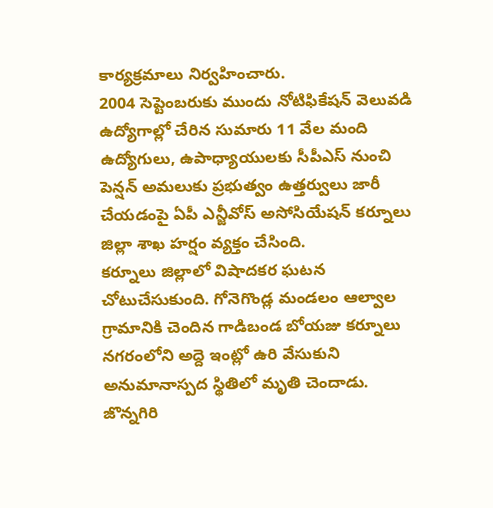కార్యక్రమాలు నిర్వహించారు.
2004 సెప్టెంబరుకు ముందు నోటిఫికేషన్ వెలువడి ఉద్యోగాల్లో చేరిన సుమారు 11 వేల మంది ఉద్యోగులు, ఉపాధ్యాయులకు సీపీఎస్ నుంచి పెన్షన్ అమలుకు ప్రభుత్వం ఉత్తర్వులు జారీ చేయడంపై ఏపీ ఎన్జీవోస్ అసోసియేషన్ కర్నూలు జిల్లా శాఖ హర్షం వ్యక్తం చేసింది.
కర్నూలు జిల్లాలో విషాదకర ఘటన చోటుచేసుకుంది. గోనెగొండ్ల మండలం ఆల్వాల గ్రామానికి చెందిన గాడిబండ బోయజు కర్నూలు నగరంలోని అద్దె ఇంట్లో ఉరి వేసుకుని అనుమానాస్పద స్థితిలో మృతి చెందాడు.
జొన్నగిరి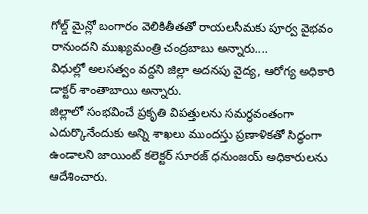గోల్డ్ మైన్లో బంగారం వెలికితీతతో రాయలసీమకు పూర్వ వైభవం రానుందని ముఖ్యమంత్రి చంద్రబాబు అన్నారు....
విధుల్లో అలసత్వం వద్దని జిల్లా అదనపు వైద్య, ఆరోగ్య అధికారి డాక్టర్ శాంతాబాయి అన్నారు.
జిల్లాలో సంభవించే ప్రకృతి విపత్తులను సమర్థవంతంగా ఎదుర్కొనేందుకు అన్ని శాఖలు ముందస్తు ప్రణాళికతో సిద్ధంగా ఉండాలని జాయింట్ కలెక్టర్ సూరజ్ ధనుంజయ్ అధికారులను ఆదేశించారు.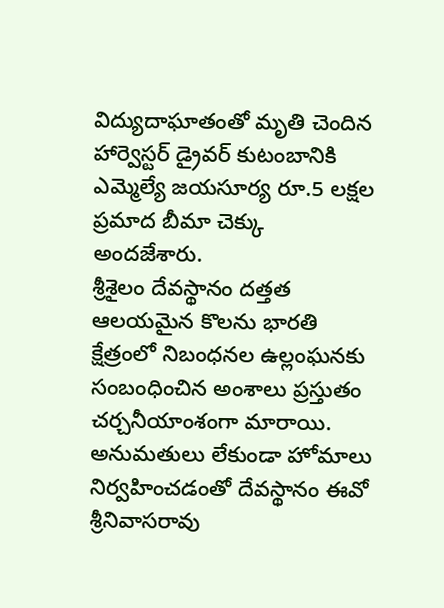విద్యుదాఘాతంతో మృతి చెందిన హార్వెస్టర్ డ్రైవర్ కుటంబానికి ఎమ్మెల్యే జయసూర్య రూ.5 లక్షల ప్రమాద బీమా చెక్కు అందజేశారు.
శ్రీశైలం దేవస్థానం దత్తత ఆలయమైన కొలను భారతి క్షేత్రంలో నిబంధనల ఉల్లంఘనకు సంబంధించిన అంశాలు ప్రస్తుతం చర్చనీయాంశంగా మారాయి. అనుమతులు లేకుండా హోమాలు నిర్వహించడంతో దేవస్థానం ఈవో శ్రీనివాసరావు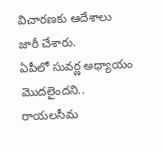విచారణకు ఆదేశాలు జారీ చేశారు.
ఏపీలో సువర్ణ అధ్యాయం మొదలైందని.. రాయలసీమ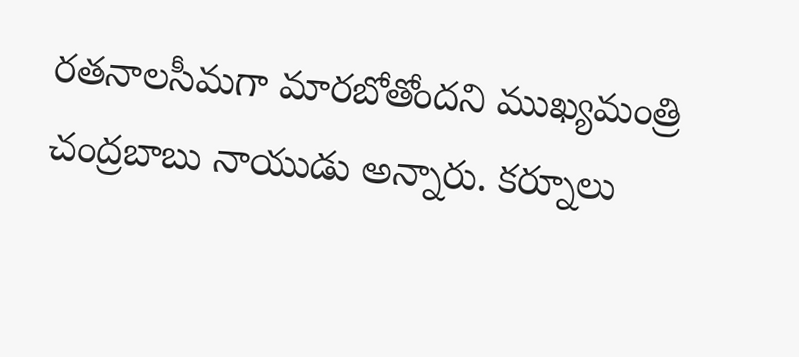రతనాలసీమగా మారబోతోందని ముఖ్యమంత్రి చంద్రబాబు నాయుడు అన్నారు. కర్నూలు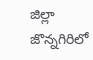జిల్లా జొన్నగిరిలో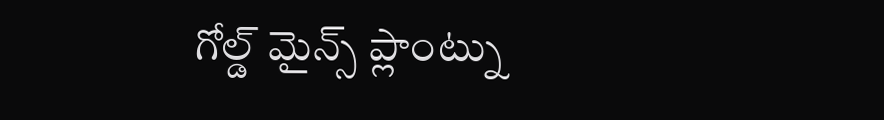గోల్డ్ మైన్స్ ప్లాంట్ను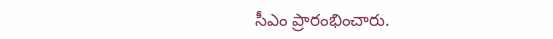సీఎం ప్రారంభించారు.